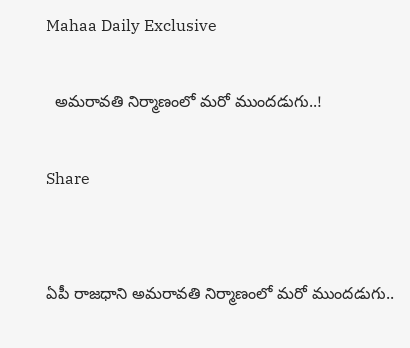Mahaa Daily Exclusive

  అమరావతి నిర్మాణంలో మరో ముందడుగు..!

Share


ఏపీ రాజధాని అమరావతి నిర్మాణంలో మరో ముందడుగు..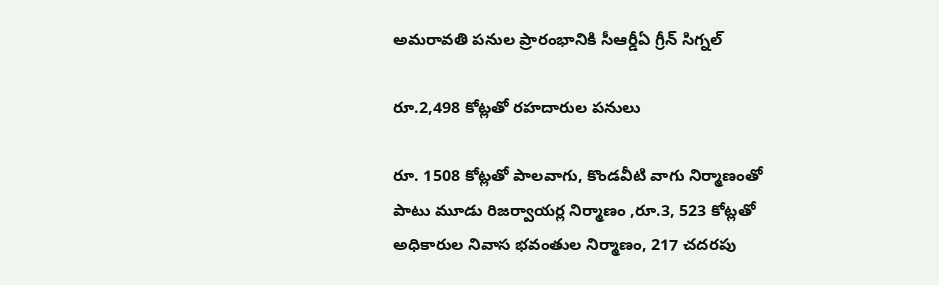అమరావతి పనుల ప్రారంభానికి సీఆర్డీఏ గ్రీన్ సిగ్నల్

రూ.2,498 కోట్లతో రహదారుల పనులు

రూ. 1508 కోట్లతో పాలవాగు, కొండవీటి వాగు నిర్మాణంతో పాటు మూడు రిజర్వాయర్ల నిర్మాణం ,రూ.3, 523 కోట్లతో అధికారుల నివాస భవంతుల నిర్మాణం, 217 చదరపు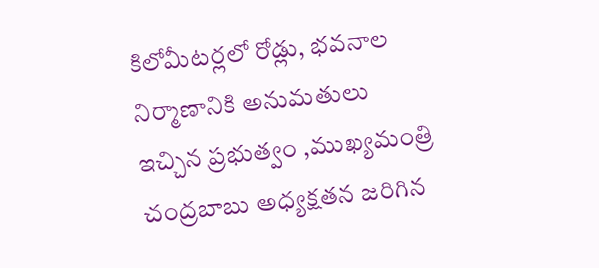కిలోమీటర్లలో రోడ్లు, భవనాల నిర్మాణానికి అనుమతులు ఇచ్చిన ప్రభుత్వం ,ముఖ్యమంత్రి చంద్రబాబు అధ్యక్షతన జరిగిన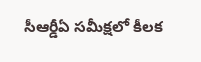సీఆర్డీఏ సమీక్షలో కీలక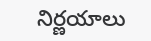నిర్ణయాలు